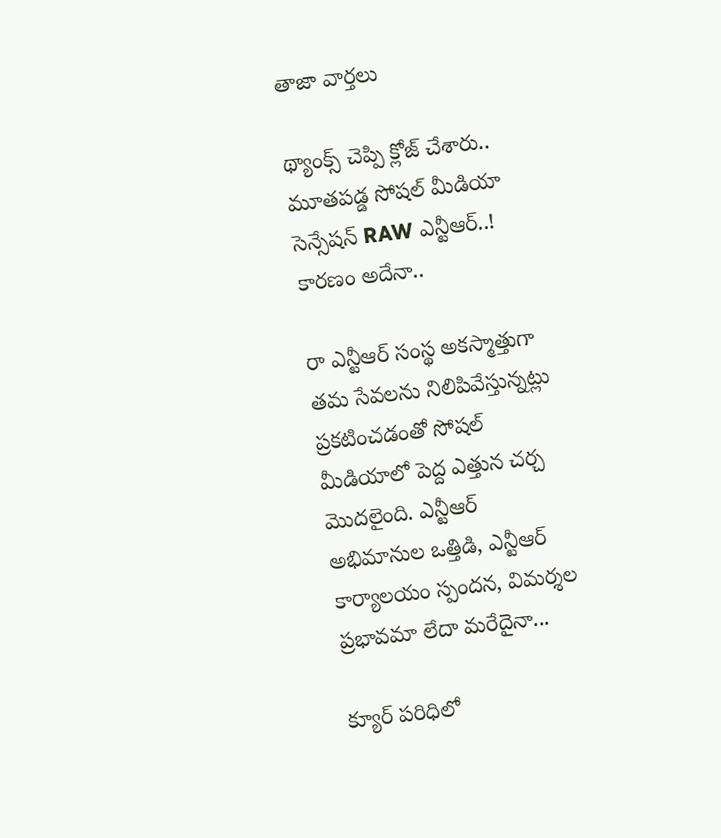తాజా వార్తలు

థ్యాంక్స్ చెప్పి క్లోజ్ చేశారు.. మూతపడ్డ సోషల్ మీడియా సెన్సేషన్‌ RAW ఎన్టీఆర్..! కారణం అదేనా..

రా ఎన్టీఆర్ సంస్థ అకస్మాత్తుగా తమ సేవలను నిలిపివేస్తున్నట్లు ప్రకటించడంతో సోషల్ మీడియాలో పెద్ద ఎత్తున చర్చ మొదలైంది. ఎన్టీఆర్ అభిమానుల ఒత్తిడి, ఎన్టీఆర్ కార్యాలయం స్పందన, విమర్శల ప్రభావమా లేదా మరేదైనా...

క్యూర్‌ పరిధిలో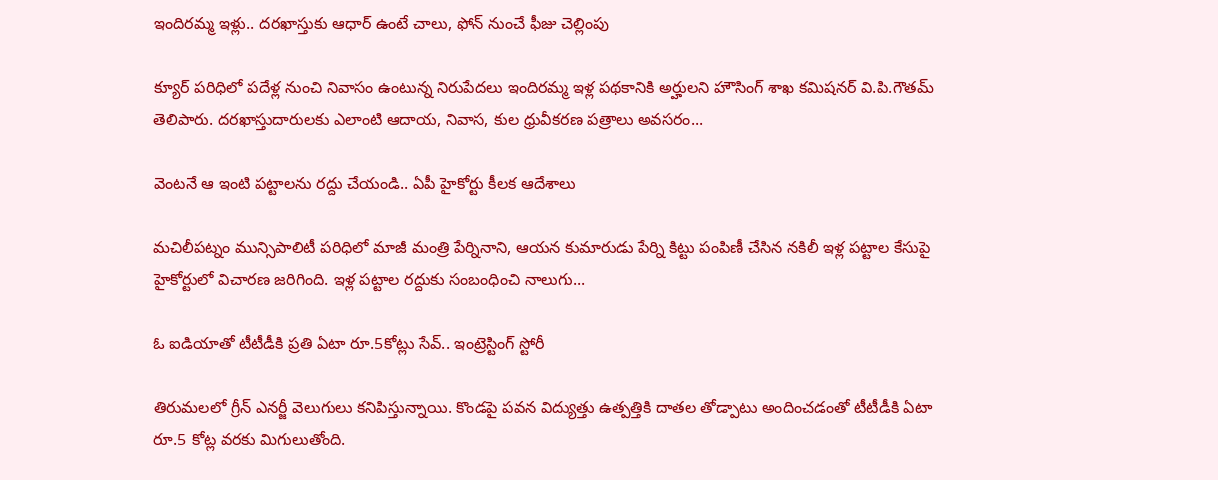ఇందిరమ్మ ఇళ్లు.. దరఖాస్తుకు ఆధార్‌ ఉంటే చాలు, ఫోన్ నుంచే ఫీజు చెల్లింపు

క్యూర్‌ పరిధిలో పదేళ్ల నుంచి నివాసం ఉంటున్న నిరుపేదలు ఇందిరమ్మ ఇళ్ల పథకానికి అర్హులని హౌసింగ్ శాఖ కమిషనర్ వి.పి.గౌతమ్ తెలిపారు. దరఖాస్తుదారులకు ఎలాంటి ఆదాయ, నివాస, కుల ధ్రువీకరణ పత్రాలు అవసరం...

వెంటనే ఆ ఇంటి పట్టాలను రద్దు చేయండి.. ఏపీ హైకోర్టు కీలక ఆదేశాలు

మచిలీపట్నం మున్సిపాలిటీ పరిధిలో మాజీ మంత్రి పేర్నినాని, ఆయన కుమారుడు పేర్ని కిట్టు పంపిణీ చేసిన నకిలీ ఇళ్ల పట్టాల కేసుపై హైకోర్టులో విచారణ జరిగింది. ఇళ్ల పట్టాల రద్దుకు సంబంధించి నాలుగు...

ఓ ఐడియాతో టీటీడీకి ప్రతి ఏటా రూ.5కోట్లు సేవ్.. ఇంట్రెస్టింగ్ స్టోరీ

తిరుమలలో గ్రీన్ ఎనర్జీ వెలుగులు కనిపిస్తున్నాయి. కొండపై పవన విద్యుత్తు ఉత్పత్తికి దాతల తోడ్పాటు అందించడంతో టీటీడీకి ఏటా రూ.5 కోట్ల వరకు మిగులుతోంది.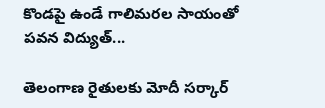కొండపై ఉండే గాలిమరల సాయంతో పవన విద్యుత్...

తెలంగాణ రైతులకు మోదీ సర్కార్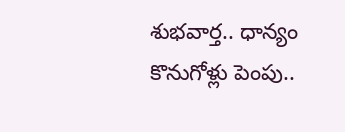శుభవార్త.. ధాన్యం కొనుగోళ్లు పెంపు..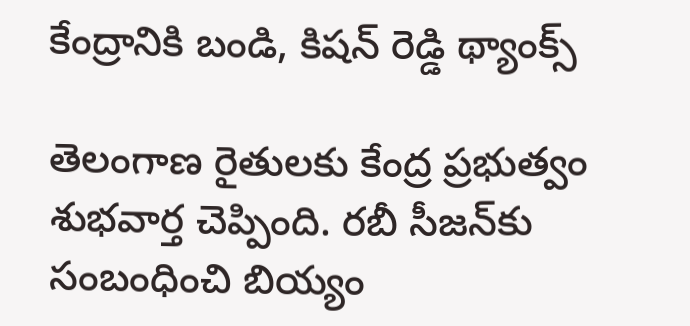కేంద్రానికి బండి, కిషన్ రెడ్డి థ్యాంక్స్

తెలంగాణ రైతులకు కేంద్ర ప్రభుత్వం శుభవార్త చెప్పింది. రబీ సీజన్‌కు సంబంధించి బియ్యం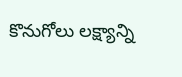కొనుగోలు లక్ష్యాన్ని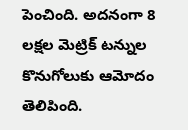పెంచింది. అదనంగా 8 లక్షల మెట్రిక్ టన్నుల కొనుగోలుకు ఆమోదం తెలిపింది.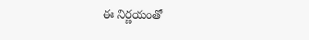ఈ నిర్ణయంతో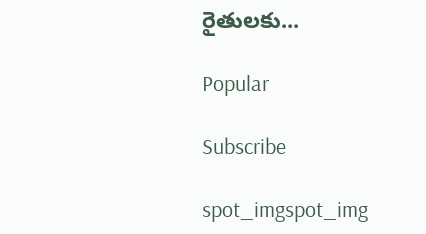రైతులకు...

Popular

Subscribe

spot_imgspot_img